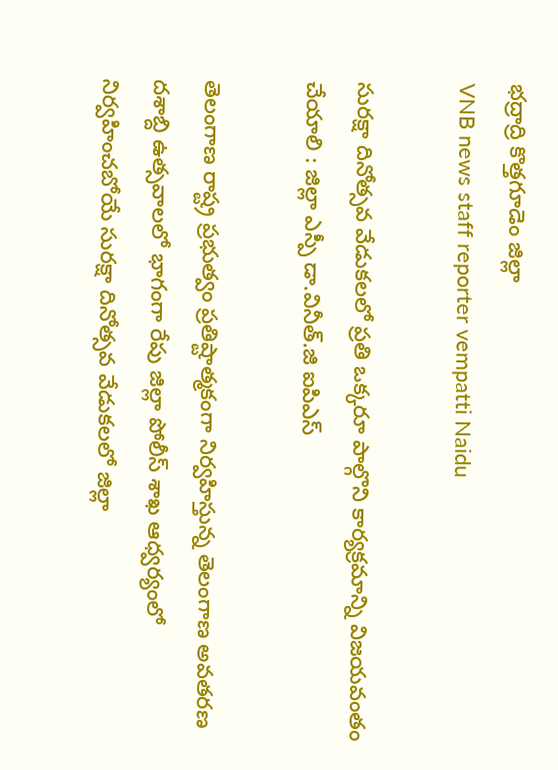భద్రాద్రి కొత్తగూడెం జిల్లా
VNB news staff reporter vempatti Naidu

సురక్షా దినోత్సవ వేడుకలలో ప్రతి ఒక్కరూ పాల్గొని కార్యక్రమాన్ని విజయవంతం చేయాలి : జిల్లా ఎస్పీ డా.వినీత్.జి ఐపిఎస్

తెలంగాణ రాష్ట్ర ప్రభుత్వం ప్రతిష్టాత్మకంగా నిర్వహిస్తున్న తెలంగాణ అవతరణ దశాబ్ది ఉత్సవాలలో భాగంగా రేపు జిల్లా పోలీస్ శాఖ ఆధ్వర్యంలో నిర్వహించబోయే సురక్షా దినోత్సవ వేడుకలలో జిల్లా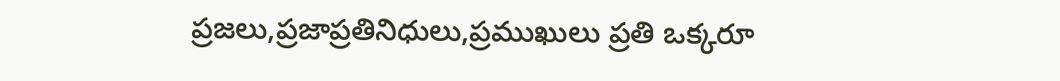ప్రజలు,ప్రజాప్రతినిధులు,ప్రముఖులు ప్రతి ఒక్కరూ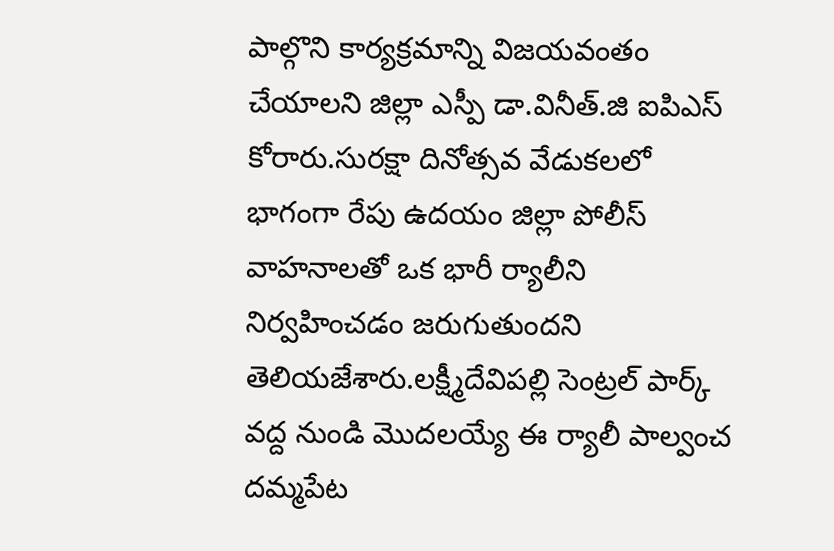పాల్గొని కార్యక్రమాన్ని విజయవంతం చేయాలని జిల్లా ఎస్పీ డా.వినీత్.జి ఐపిఎస్ కోరారు.సురక్షా దినోత్సవ వేడుకలలో భాగంగా రేపు ఉదయం జిల్లా పోలీస్ వాహనాలతో ఒక భారీ ర్యాలీని నిర్వహించడం జరుగుతుందని తెలియజేశారు.లక్ష్మీదేవిపల్లి సెంట్రల్ పార్క్ వద్ద నుండి మొదలయ్యే ఈ ర్యాలీ పాల్వంచ దమ్మపేట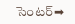సెంటర్➡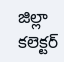జిల్లా కలెక్టర్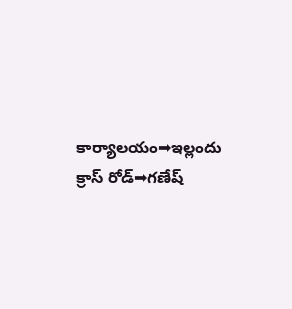కార్యాలయం➡ఇల్లందు క్రాస్ రోడ్➡గణేష్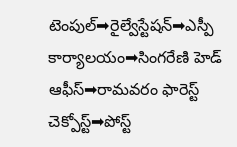టెంపుల్➡రైల్వేస్టేషన్➡ఎస్పీ కార్యాలయం➡సింగరేణి హెడ్ ఆఫీస్➡రామవరం ఫారెస్ట్ చెక్పోస్ట్➡పోస్ట్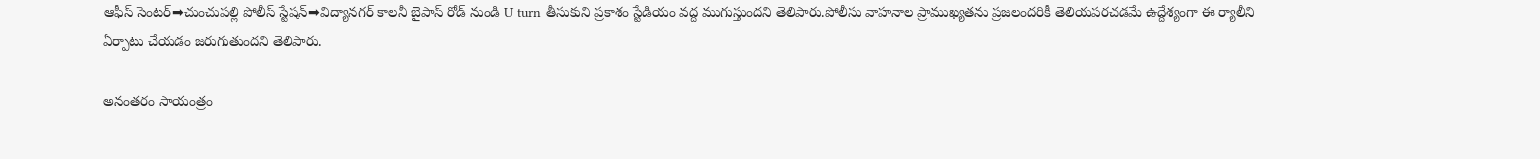ఆఫీస్ సెంటర్➡చుంచుపల్లి పోలీస్ స్టేషన్➡విద్యానగర్ కాలనీ బైపాస్ రోడ్ నుండి U turn తీసుకుని ప్రకాశం స్టేడియం వద్ద ముగుస్తుందని తెలిపారు.పోలీసు వాహనాల ప్రాముఖ్యతను ప్రజలందరికీ తెలియపరచడమే ఉద్దేశ్యంగా ఈ ర్యాలీని ఏర్పాటు చేయడం జరుగుతుందని తెలిపారు.

అనంతరం సాయంత్రం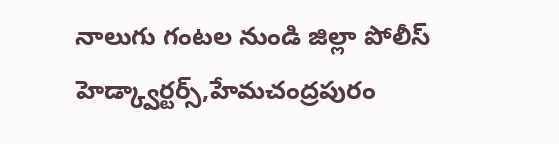నాలుగు గంటల నుండి జిల్లా పోలీస్ హెడ్క్వార్టర్స్,హేమచంద్రపురం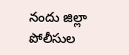నందు జిల్లా పోలీసుల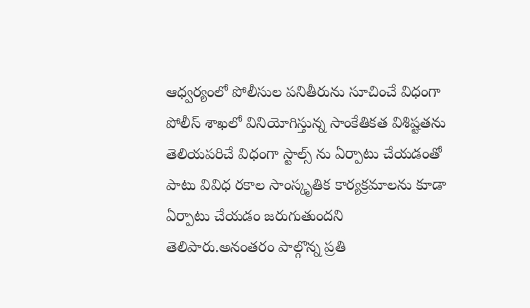ఆధ్వర్యంలో పోలీసుల పనితీరును సూచించే విధంగా పోలీస్ శాఖలో వినియోగిస్తున్న సాంకేతికత విశిష్టతను తెలియపరిచే విధంగా స్టాల్స్ ను ఏర్పాటు చేయడంతో పాటు వివిధ రకాల సాంస్కృతిక కార్యక్రమాలను కూడా ఏర్పాటు చేయడం జరుగుతుందని తెలిపారు.అనంతరం పాల్గొన్న ప్రతి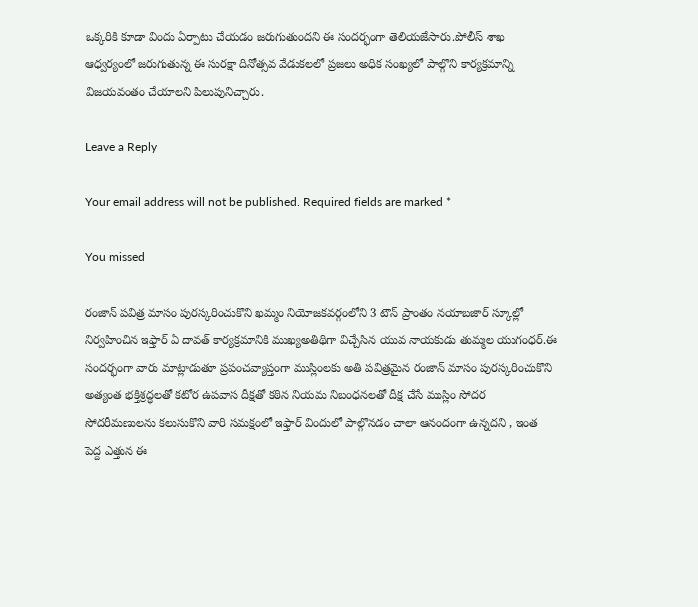ఒక్కరికి కూడా విందు ఏర్పాటు చేయడం జరుగుతుందని ఈ సందర్భంగా తెలియజేసారు.పోలీస్ శాఖ ఆధ్వర్యంలో జరుగుతున్న ఈ సురక్షా దినోత్సవ వేడుకలలో ప్రజలు అధిక సంఖ్యలో పాల్గొని కార్యక్రమాన్ని విజయవంతం చేయాలని పిలుపునిచ్చారు.

Leave a Reply

Your email address will not be published. Required fields are marked *

You missed

రంజాన్ పవిత్ర మాసం పురస్కరించుకొని ఖమ్మం నియోజకవర్గంలోని 3 టౌన్ ప్రాంతం నయాబజార్ స్కూల్లో నిర్వహించిన ఇఫ్తార్ ఏ దావత్ కార్యక్రమానికి ముఖ్యఅతిథిగా విచ్చేసిన యువ నాయకుడు తుమ్మల యుగంధర్.ఈ సందర్భంగా వారు మాట్లాడుతూ ప్రపంచవ్యాప్తంగా ముస్లింలకు అతి పవిత్రమైన రంజాన్ మాసం పురస్కరించుకొని అత్యంత భక్తిశ్రద్ధలతో కటోర ఉపవాస దీక్షతో కఠిన నియమ నిబంధనలతో దీక్ష చేసే ముస్లిం సోదర సోదరీమణులను కలుసుకొని వారి సమక్షంలో ఇఫ్తార్ విందులో పాల్గొనడం చాలా ఆనందంగా ఉన్నదని , ఇంత పెద్ద ఎత్తున ఈ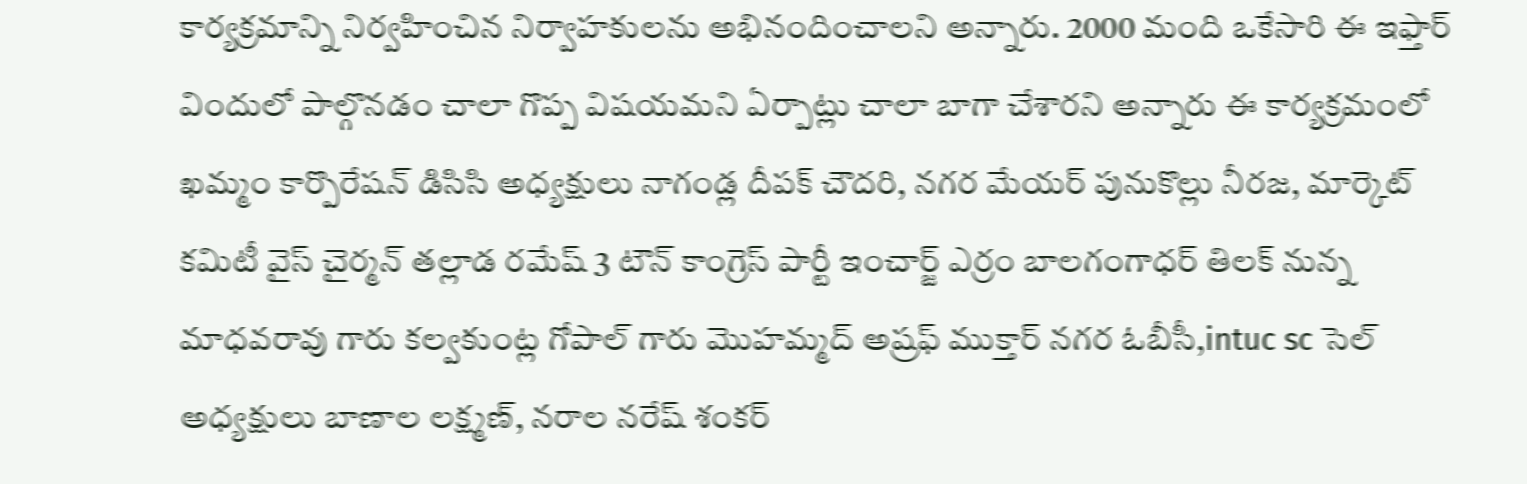కార్యక్రమాన్ని నిర్వహించిన నిర్వాహకులను అభినందించాలని అన్నారు. 2000 మంది ఒకేసారి ఈ ఇఫ్తార్ విందులో పాల్గొనడం చాలా గొప్ప విషయమని ఏర్పాట్లు చాలా బాగా చేశారని అన్నారు ఈ కార్యక్రమంలో ఖమ్మం కార్పొరేషన్ డిసిసి అధ్యక్షులు నాగండ్ల దీపక్ చౌదరి, నగర మేయర్ పునుకొల్లు నీరజ, మార్కెట్ కమిటీ వైస్ చైర్మన్ తల్లాడ రమేష్ 3 టౌన్ కాంగ్రెస్ పార్టీ ఇంచార్జ్ ఎర్రం బాలగంగాధర్ తిలక్ నున్న మాధవరావు గారు కల్వకుంట్ల గోపాల్ గారు మొహమ్మద్ అష్రఫ్ ముక్తార్ నగర ఓబీసీ,intuc sc సెల్ అధ్యక్షులు బాణాల లక్ష్మణ్, నరాల నరేష్ శంకర్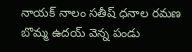నాయక్ నాలం సతీష్ ధనాల రమణ బొమ్మ ఉదయ్ వెన్న పండు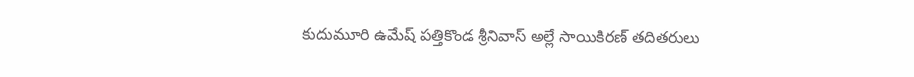కుదుమూరి ఉమేష్ పత్తికొండ శ్రీనివాస్ అల్లే సాయికిరణ్ తదితరులు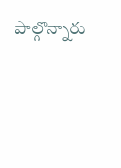పాల్గొన్నారు